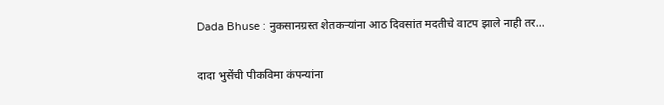Dada Bhuse : नुकसानग्रस्त शेतकऱ्यांना आठ दिवसांत मदतीचे वाटप झाले नाही तर...

दादा भुसेंची पीकविमा कंपन्यांना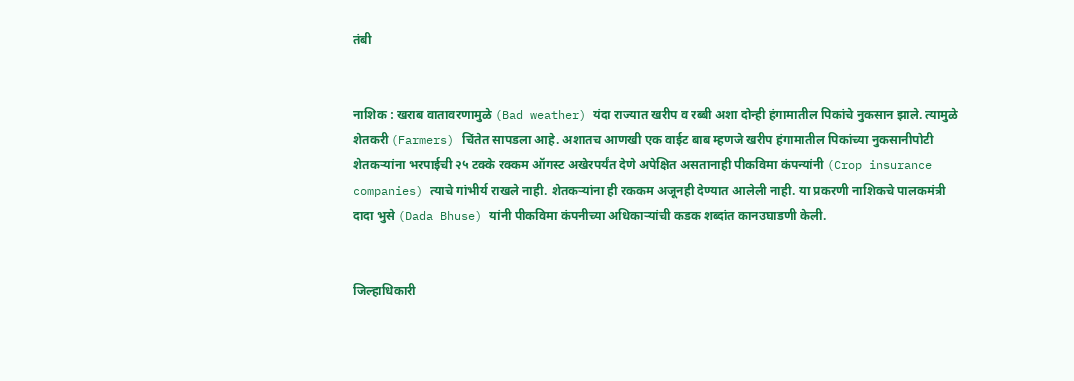तंबी


नाशिक : खराब वातावरणामुळे (Bad weather) यंदा राज्यात खरीप व रब्बी अशा दोन्ही हंगामातील पिकांचे नुकसान झाले. त्यामुळे शेतकरी (Farmers) चिंतेत सापडला आहे. अशातच आणखी एक वाईट बाब म्हणजे खरीप हंगामातील पिकांच्या नुकसानीपोटी शेतकऱ्यांना भरपाईची २५ टक्के रक्कम ऑगस्ट अखेरपर्यंत देणे अपेक्षित असतानाही पीकविमा कंपन्यांनी (Crop insurance companies) त्याचे गांभीर्य राखले नाही. शेतकऱ्यांना ही रककम अजूनही देण्यात आलेली नाही. या प्रकरणी नाशिकचे पालकमंत्री दादा भुसे (Dada Bhuse) यांनी पीकविमा कंपनीच्या अधिकाऱ्यांची कडक शब्दांत कानउघाडणी केली.


जिल्हाधिकारी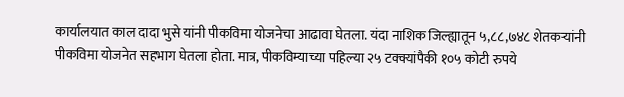कार्यालयात काल दादा भुसे यांनी पीकविमा योजनेचा आढावा घेतला. यंदा नाशिक जिल्ह्यातून ५,८८,७४८ शेतकऱ्यांनी पीकविमा योजनेत सहभाग घेतला होता. मात्र, पीकविम्याच्या पहिल्या २५ टक्क्यांपैकी १०५ कोटी रुपये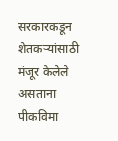सरकारकडून शेतकऱ्यांसाठी मंजूर केलेले असताना पीकविमा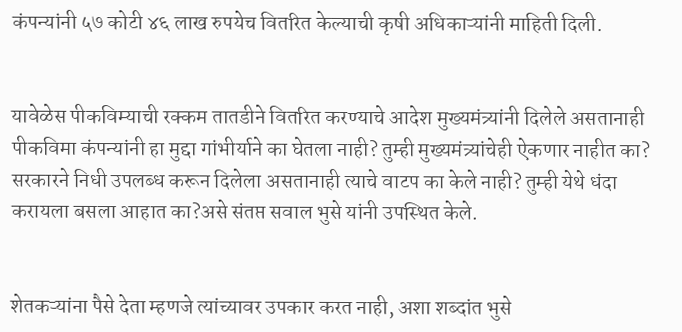कंपन्यांनी ५७ कोटी ४६ लाख रुपयेच वितरित केल्याची कृषी अधिकाऱ्यांनी माहिती दिली.


यावेळेस पीकविम्याची रक्कम तातडीने वितरित करण्याचे आदेश मुख्यमंत्र्यांनी दिलेले असतानाही पीकविमा कंपन्यांनी हा मुद्दा गांभीर्याने का घेतला नाही? तुम्ही मुख्यमंत्र्यांचेही ऐकणार नाहीत का? सरकारने निधी उपलब्ध करून दिलेला असतानाही त्याचे वाटप का केले नाही? तुम्ही येथे धंदा करायला बसला आहात का?असे संतप्त सवाल भुसे यांनी उपस्थित केले.


शेतकऱ्यांना पैसे देता म्हणजे त्यांच्यावर उपकार करत नाही, अशा शब्दांत भुसे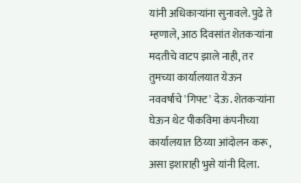यांनी अधिकाऱ्यांना सुनावले. पुढे ते म्हणाले, आठ दिवसांत शेतकऱ्यांना मदतीचे वाटप झाले नाही, तर तुमच्या कार्यालयात येऊन नववर्षाचे 'गिफ्ट' देऊ. शेतकऱ्यांना घेऊन थेट पीकविमा कंपनीच्या कार्यालयात ठिय्या आंदोलन करू, असा इशाराही भुसे यांनी दिला.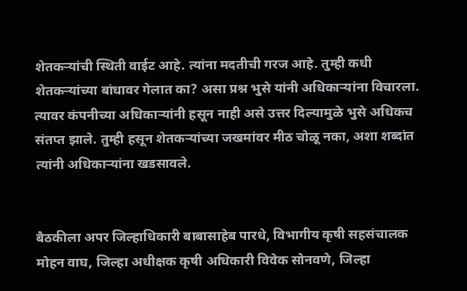शेतकऱ्यांची स्थिती वाईट आहे. त्यांना मदतीची गरज आहे. तुम्ही कधी शेतकऱ्यांच्या बांधावर गेलात का? असा प्रश्न भुसे यांनी अधिकाऱ्यांना विचारला. त्यावर कंपनीच्या अधिकाऱ्यांनी हसून नाही असे उत्तर दिल्यामुळे भुसे अधिकच संतप्त झाले. तुम्ही हसून शेतकऱ्यांच्या जखमांवर मीठ चोळू नका, अशा शब्दांत त्यांनी अधिकाऱ्यांना खडसावले.


बैठकीला अपर जिल्हाधिकारी बाबासाहेब पारधे, विभागीय कृषी सहसंचालक मोहन वाघ, जिल्हा अधीक्षक कृषी अधिकारी विवेक सोनवणे, जिल्हा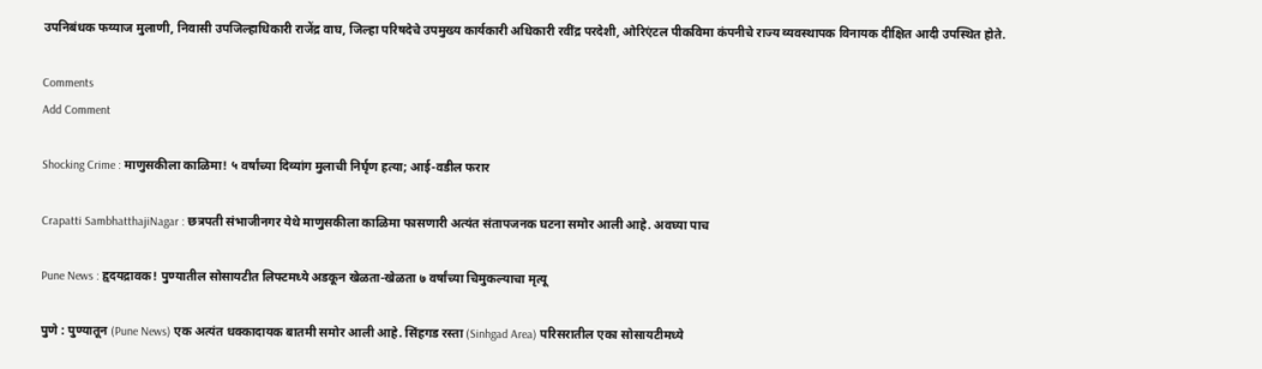उपनिबंधक फय्याज मुलाणी, निवासी उपजिल्हाधिकारी राजेंद्र वाघ, जिल्हा परिषदेचे उपमुख्य कार्यकारी अधिकारी रवींद्र परदेशी, ओरिएंटल पीकविमा कंपनीचे राज्य व्यवस्थापक विनायक दीक्षित आदी उपस्थित होते.

Comments
Add Comment

Shocking Crime : माणुसकीला काळिमा! ५ वर्षांच्या दिव्यांग मुलाची निर्घृण हत्या; आई-वडील फरार

Crapatti SambhatthajiNagar : छत्रपती संभाजीनगर येथे माणुसकीला काळिमा फासणारी अत्यंत संतापजनक घटना समोर आली आहे. अवघ्या पाच

Pune News : हृदयद्रावक! पुण्यातील सोसायटीत लिफ्टमध्ये अडकून खेळता-खेळता ७ वर्षांच्या चिमुकल्याचा मृत्यू

पुणे : पुण्यातून (Pune News) एक अत्यंत धक्कादायक बातमी समोर आली आहे. सिंहगड रस्ता (Sinhgad Area) परिसरातील एका सोसायटीमध्ये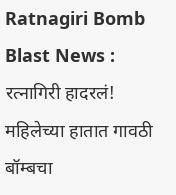Ratnagiri Bomb Blast News : रत्नागिरी हादरलं! महिलेच्या हातात गावठी बॉम्बचा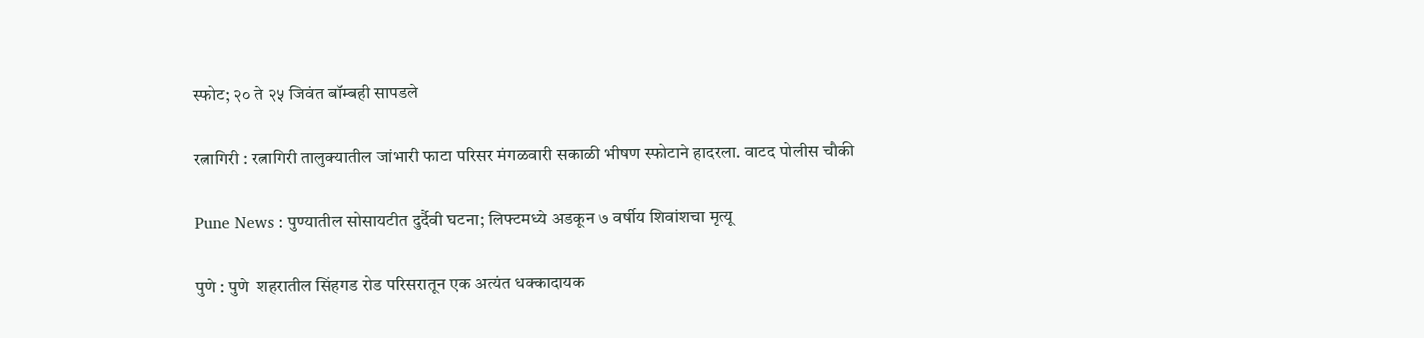स्फोट; २० ते २५ जिवंत बॉम्बही सापडले

रत्नागिरी : रत्नागिरी तालुक्यातील जांभारी फाटा परिसर मंगळवारी सकाळी भीषण स्फोटाने हादरला. वाटद पोलीस चौकी

Pune News : पुण्यातील सोसायटीत दुर्दैवी घटना; लिफ्टमध्ये अडकून ७ वर्षीय शिवांशचा मृत्यू

पुणे : पुणे  शहरातील सिंहगड रोड परिसरातून एक अत्यंत धक्कादायक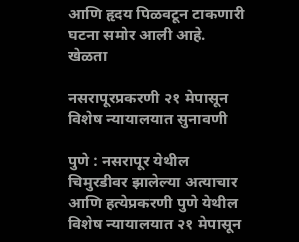आणि हृदय पिळवटून टाकणारी घटना समोर आली आहे. खेळता

नसरापूरप्रकरणी २१ मेपासून विशेष न्यायालयात सुनावणी

पुणे : नसरापूर येथील चिमुरडीवर झालेल्या अत्याचार आणि हत्येप्रकरणी पुणे येथील विशेष न्यायालयात २१ मेपासून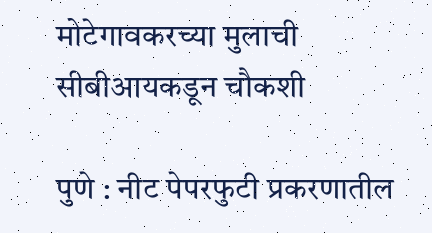मोटेगावकरच्या मुलाची सीबीआयकडून चौकशी

पुणे : नीट पेपरफुटी प्रकरणातील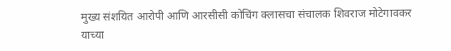मुख्य संशयित आरोपी आणि आरसीसी कोचिंग क्लासचा संचालक शिवराज मोटेगावकर याच्या